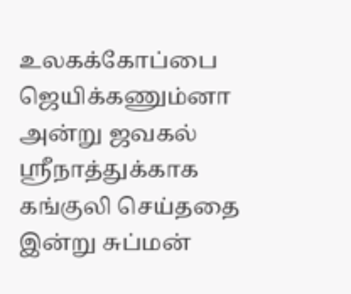உலகக்கோப்பை ஜெயிக்கணும்னா அன்று ஜவகல் ஸ்ரீநாத்துக்காக கங்குலி செய்ததை இன்று சுப்மன்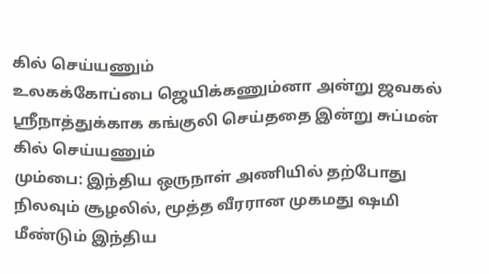கில் செய்யணும்
உலகக்கோப்பை ஜெயிக்கணும்னா அன்று ஜவகல் ஸ்ரீநாத்துக்காக கங்குலி செய்ததை இன்று சுப்மன் கில் செய்யணும்
மும்பை: இந்திய ஒருநாள் அணியில் தற்போது நிலவும் சூழலில், மூத்த வீரரான முகமது ஷமி மீண்டும் இந்திய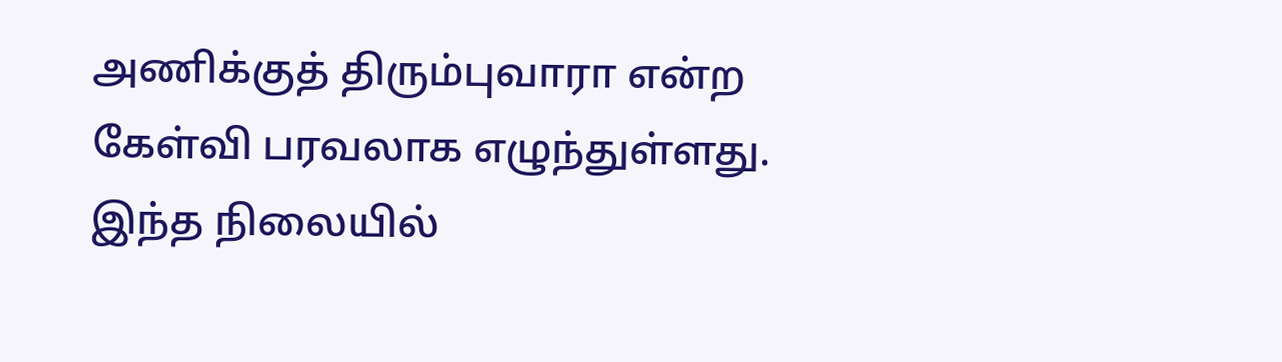அணிக்குத் திரும்புவாரா என்ற கேள்வி பரவலாக எழுந்துள்ளது. இந்த நிலையில்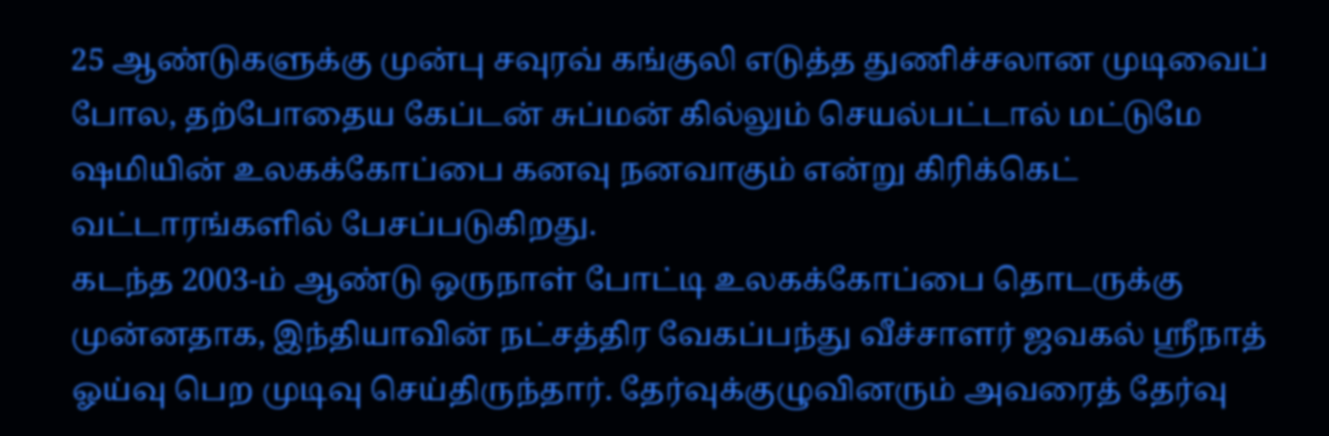25 ஆண்டுகளுக்கு முன்பு சவுரவ் கங்குலி எடுத்த துணிச்சலான முடிவைப் போல, தற்போதைய கேப்டன் சுப்மன் கில்லும் செயல்பட்டால் மட்டுமே ஷமியின் உலகக்கோப்பை கனவு நனவாகும் என்று கிரிக்கெட் வட்டாரங்களில் பேசப்படுகிறது.
கடந்த 2003-ம் ஆண்டு ஒருநாள் போட்டி உலகக்கோப்பை தொடருக்கு முன்னதாக, இந்தியாவின் நட்சத்திர வேகப்பந்து வீச்சாளர் ஜவகல் ஸ்ரீநாத் ஓய்வு பெற முடிவு செய்திருந்தார். தேர்வுக்குழுவினரும் அவரைத் தேர்வு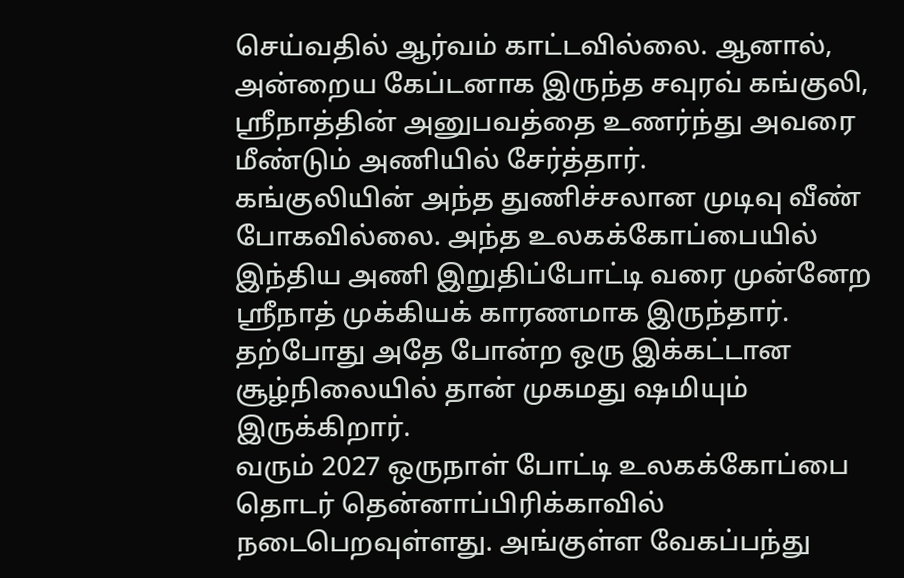செய்வதில் ஆர்வம் காட்டவில்லை. ஆனால், அன்றைய கேப்டனாக இருந்த சவுரவ் கங்குலி, ஸ்ரீநாத்தின் அனுபவத்தை உணர்ந்து அவரை மீண்டும் அணியில் சேர்த்தார்.
கங்குலியின் அந்த துணிச்சலான முடிவு வீண் போகவில்லை. அந்த உலகக்கோப்பையில் இந்திய அணி இறுதிப்போட்டி வரை முன்னேற ஸ்ரீநாத் முக்கியக் காரணமாக இருந்தார். தற்போது அதே போன்ற ஒரு இக்கட்டான சூழ்நிலையில் தான் முகமது ஷமியும் இருக்கிறார்.
வரும் 2027 ஒருநாள் போட்டி உலகக்கோப்பை தொடர் தென்னாப்பிரிக்காவில் நடைபெறவுள்ளது. அங்குள்ள வேகப்பந்து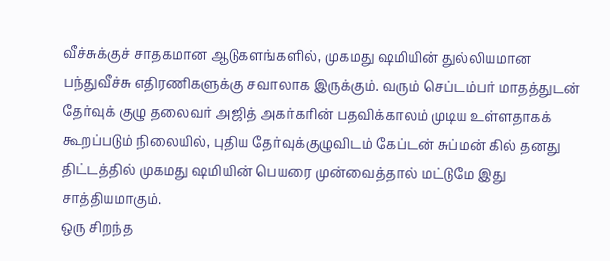வீச்சுக்குச் சாதகமான ஆடுகளங்களில், முகமது ஷமியின் துல்லியமான பந்துவீச்சு எதிரணிகளுக்கு சவாலாக இருக்கும். வரும் செப்டம்பர் மாதத்துடன் தேர்வுக் குழு தலைவர் அஜித் அகர்கரின் பதவிக்காலம் முடிய உள்ளதாகக் கூறப்படும் நிலையில், புதிய தேர்வுக்குழுவிடம் கேப்டன் சுப்மன் கில் தனது திட்டத்தில் முகமது ஷமியின் பெயரை முன்வைத்தால் மட்டுமே இது சாத்தியமாகும்.
ஒரு சிறந்த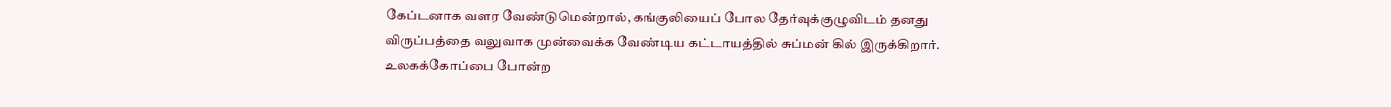கேப்டனாக வளர வேண்டுமென்றால், கங்குலியைப் போல தேர்வுக்குழுவிடம் தனது விருப்பத்தை வலுவாக முன்வைக்க வேண்டிய கட்டாயத்தில் சுப்மன் கில் இருக்கிறார். உலகக்கோப்பை போன்ற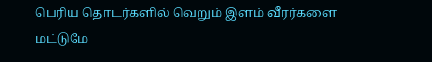பெரிய தொடர்களில் வெறும் இளம் வீரர்களை மட்டுமே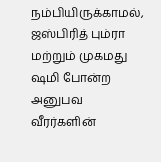நம்பியிருக்காமல், ஜஸ்பிரித் பும்ரா மற்றும் முகமது ஷமி போன்ற அனுபவ வீரர்களின்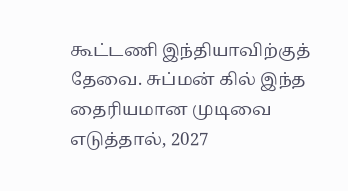கூட்டணி இந்தியாவிற்குத் தேவை. சுப்மன் கில் இந்த தைரியமான முடிவை எடுத்தால், 2027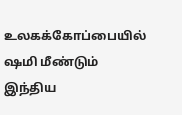உலகக்கோப்பையில் ஷமி மீண்டும் இந்திய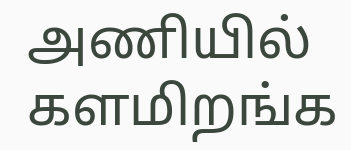அணியில் களமிறங்க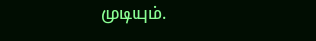முடியும்.